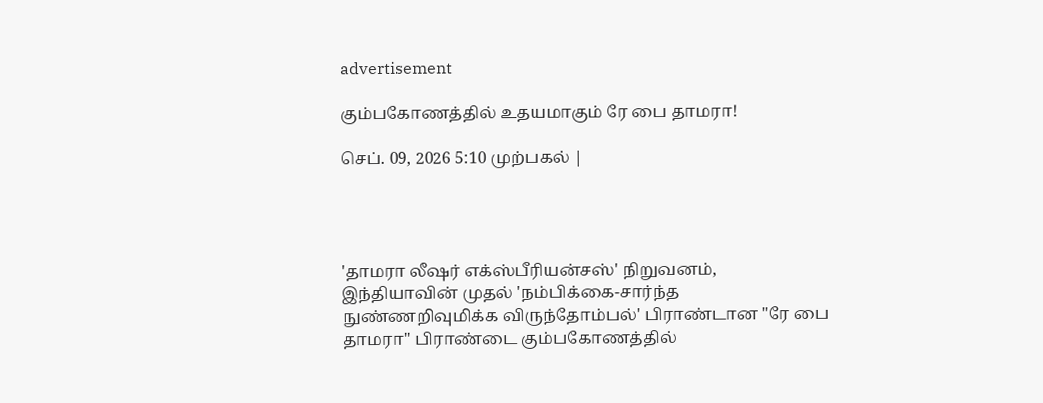advertisement

கும்பகோணத்தில் உதயமாகும் ரே பை தாமரா!

செப். 09, 2026 5:10 முற்பகல் |




'தாமரா லீஷர் எக்ஸ்பீரியன்சஸ்' நிறுவனம், இந்தியாவின் முதல் 'நம்பிக்கை-சார்ந்த நுண்ணறிவுமிக்க விருந்தோம்பல்' பிராண்டான "ரே பை தாமரா" பிராண்டை கும்பகோணத்தில்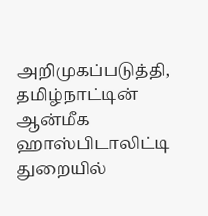அறிமுகப்படுத்தி, தமிழ்நாட்டின் ஆன்மீக ஹாஸ்பிடாலிட்டி துறையில்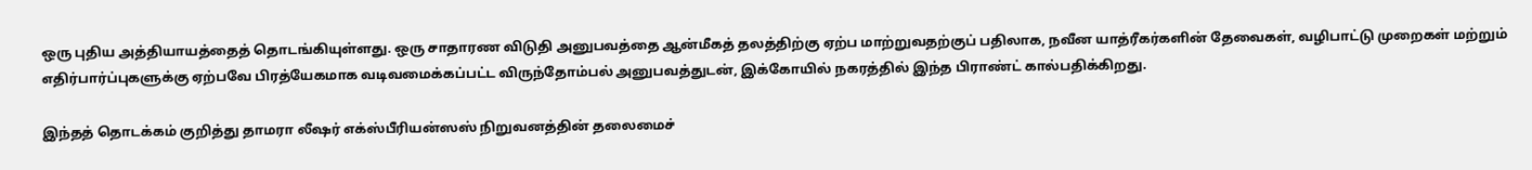ஒரு புதிய அத்தியாயத்தைத் தொடங்கியுள்ளது. ஒரு சாதாரண விடுதி அனுபவத்தை ஆன்மீகத் தலத்திற்கு ஏற்ப மாற்றுவதற்குப் பதிலாக, நவீன யாத்ரீகர்களின் தேவைகள், வழிபாட்டு முறைகள் மற்றும் எதிர்பார்ப்புகளுக்கு ஏற்பவே பிரத்யேகமாக வடிவமைக்கப்பட்ட விருந்தோம்பல் அனுபவத்துடன், இக்கோயில் நகரத்தில் இந்த பிராண்ட் கால்பதிக்கிறது.

இந்தத் தொடக்கம் குறித்து தாமரா லீஷர் எக்ஸ்பீரியன்ஸஸ் நிறுவனத்தின் தலைமைச்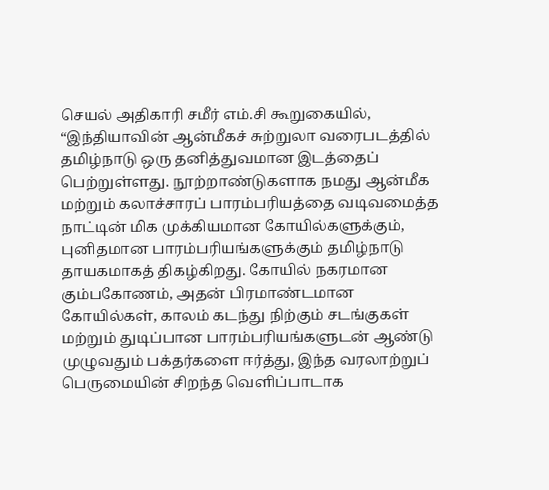செயல் அதிகாரி சமீர் எம்.சி கூறுகையில், “இந்தியாவின் ஆன்மீகச் சுற்றுலா வரைபடத்தில் தமிழ்நாடு ஒரு தனித்துவமான இடத்தைப் பெற்றுள்ளது. நூற்றாண்டுகளாக நமது ஆன்மீக மற்றும் கலாச்சாரப் பாரம்பரியத்தை வடிவமைத்த நாட்டின் மிக முக்கியமான கோயில்களுக்கும், புனிதமான பாரம்பரியங்களுக்கும் தமிழ்நாடு தாயகமாகத் திகழ்கிறது. கோயில் நகரமான கும்பகோணம், அதன் பிரமாண்டமான கோயில்கள், காலம் கடந்து நிற்கும் சடங்குகள் மற்றும் துடிப்பான பாரம்பரியங்களுடன் ஆண்டு முழுவதும் பக்தர்களை ஈர்த்து, இந்த வரலாற்றுப் பெருமையின் சிறந்த வெளிப்பாடாக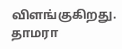விளங்குகிறது. தாமரா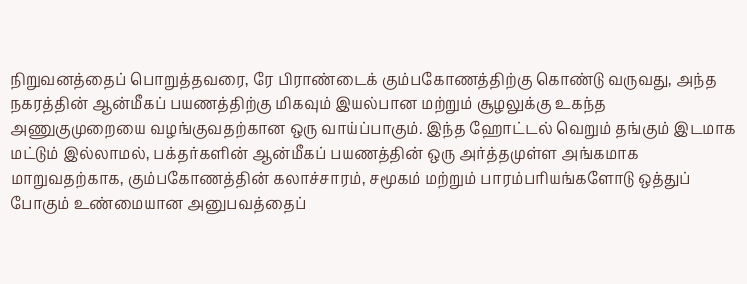நிறுவனத்தைப் பொறுத்தவரை, ரே பிராண்டைக் கும்பகோணத்திற்கு கொண்டு வருவது, அந்த நகரத்தின் ஆன்மீகப் பயணத்திற்கு மிகவும் இயல்பான மற்றும் சூழலுக்கு உகந்த அணுகுமுறையை வழங்குவதற்கான ஒரு வாய்ப்பாகும். இந்த ஹோட்டல் வெறும் தங்கும் இடமாக மட்டும் இல்லாமல், பக்தர்களின் ஆன்மீகப் பயணத்தின் ஒரு அர்த்தமுள்ள அங்கமாக மாறுவதற்காக, கும்பகோணத்தின் கலாச்சாரம், சமூகம் மற்றும் பாரம்பரியங்களோடு ஒத்துப் போகும் உண்மையான அனுபவத்தைப்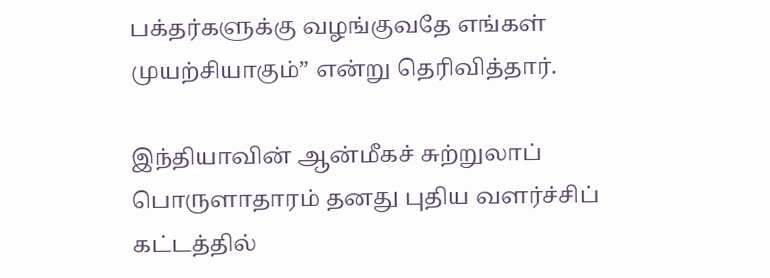பக்தர்களுக்கு வழங்குவதே எங்கள் முயற்சியாகும்” என்று தெரிவித்தார்.

இந்தியாவின் ஆன்மீகச் சுற்றுலாப் பொருளாதாரம் தனது புதிய வளர்ச்சிப் கட்டத்தில்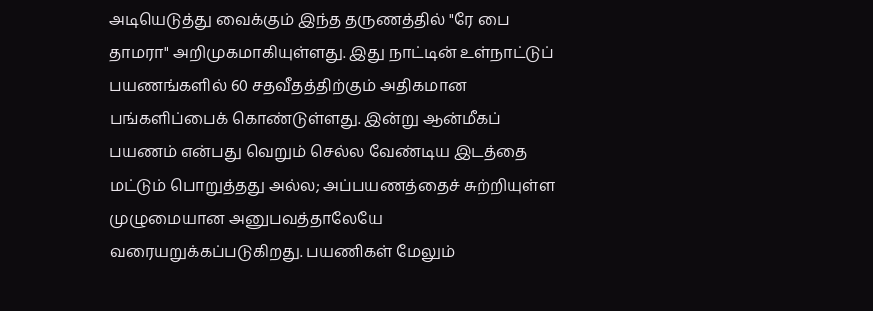அடியெடுத்து வைக்கும் இந்த தருணத்தில் "ரே பை தாமரா" அறிமுகமாகியுள்ளது. இது நாட்டின் உள்நாட்டுப் பயணங்களில் 60 சதவீதத்திற்கும் அதிகமான பங்களிப்பைக் கொண்டுள்ளது. இன்று ஆன்மீகப் பயணம் என்பது வெறும் செல்ல வேண்டிய இடத்தை மட்டும் பொறுத்தது அல்ல; அப்பயணத்தைச் சுற்றியுள்ள முழுமையான அனுபவத்தாலேயே வரையறுக்கப்படுகிறது. பயணிகள் மேலும்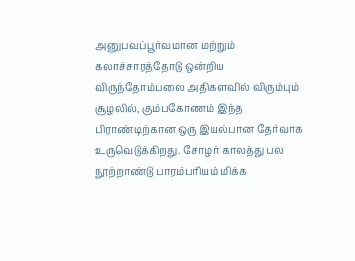அனுபவப்பூர்வமான மற்றும் கலாச்சாரத்தோடு ஒன்றிய விருந்தோம்பலை அதிகளவில் விரும்பும் சூழலில், கும்பகோணம் இந்த பிராண்டிற்கான ஒரு இயல்பான தேர்வாக உருவெடுக்கிறது. சோழர் காலத்து பல நூற்றாண்டு பாரம்பரியம் மிக்க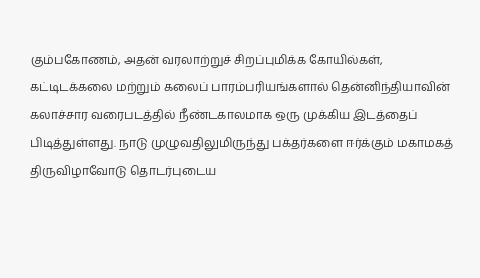கும்பகோணம், அதன் வரலாற்றுச் சிறப்புமிக்க கோயில்கள், கட்டிடக்கலை மற்றும் கலைப் பாரம்பரியங்களால் தென்னிந்தியாவின் கலாச்சார வரைபடத்தில் நீண்டகாலமாக ஒரு முக்கிய இடத்தைப் பிடித்துள்ளது. நாடு முழுவதிலுமிருந்து பக்தர்களை ஈர்க்கும் மகாமகத் திருவிழாவோடு தொடர்புடைய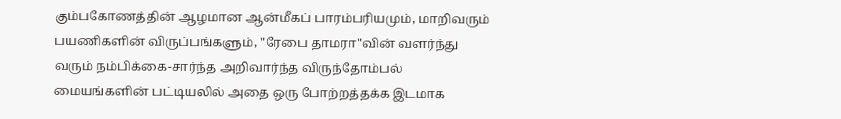கும்பகோணத்தின் ஆழமான ஆன்மீகப் பாரம்பரியமும், மாறிவரும் பயணிகளின் விருப்பங்களும், "ரேபை தாமரா"வின் வளர்ந்து வரும் நம்பிக்கை-சார்ந்த அறிவார்ந்த விருந்தோம்பல் மையங்களின் பட்டியலில் அதை ஒரு போற்றத்தக்க இடமாக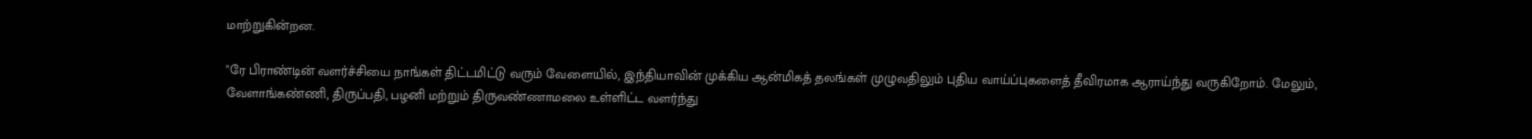மாற்றுகின்றன.

"ரே பிராண்டின் வளர்ச்சியை நாங்கள் திட்டமிட்டு வரும் வேளையில், இந்தியாவின் முக்கிய ஆன்மிகத் தலங்கள் முழுவதிலும் புதிய வாய்ப்புகளைத் தீவிரமாக ஆராய்ந்து வருகிறோம். மேலும், வேளாங்கண்ணி, திருப்பதி, பழனி மற்றும் திருவண்ணாமலை உள்ளிட்ட வளர்ந்து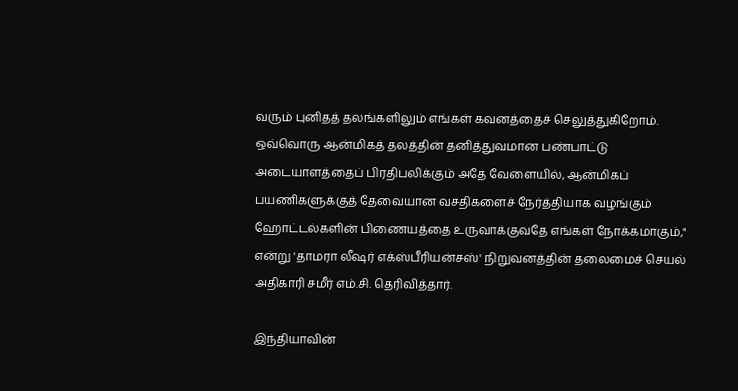வரும் புனிதத் தலங்களிலும் எங்கள் கவனத்தைச் செலுத்துகிறோம். ஒவ்வொரு ஆன்மிகத் தலத்தின் தனித்துவமான பண்பாட்டு அடையாளத்தைப் பிரதிபலிக்கும் அதே வேளையில், ஆன்மிகப் பயணிகளுக்குத் தேவையான வசதிகளைச் நேர்த்தியாக வழங்கும் ஹோட்டல்களின் பிணையத்தை உருவாக்குவதே எங்கள் நோக்கமாகும்," என்று 'தாமரா லீஷர் எக்ஸ்பீரியன்சஸ்' நிறுவனத்தின் தலைமைச் செயல் அதிகாரி சமீர் எம்.சி. தெரிவித்தார்.

இந்தியாவின்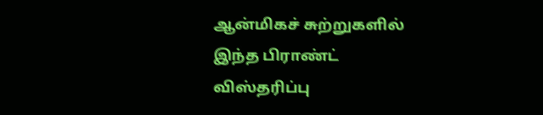ஆன்மிகச் சுற்றுகளில் இந்த பிராண்ட் விஸ்தரிப்பு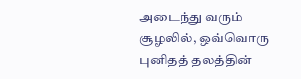அடைந்து வரும் சூழலில், ஒவ்வொரு புனிதத் தலத்தின்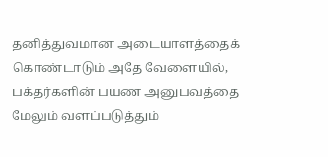தனித்துவமான அடையாளத்தைக் கொண்டாடும் அதே வேளையில், பக்தர்களின் பயண அனுபவத்தை மேலும் வளப்படுத்தும்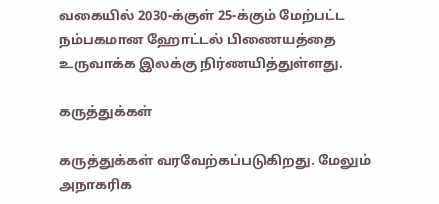வகையில் 2030-க்குள் 25-க்கும் மேற்பட்ட நம்பகமான ஹோட்டல் பிணையத்தை உருவாக்க இலக்கு நிர்ணயித்துள்ளது.

கருத்துக்கள்

கருத்துக்கள் வரவேற்கப்படுகிறது. மேலும் அநாகரிக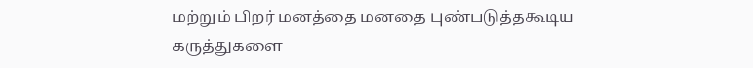மற்றும் பிறர் மனத்தை மனதை புண்படுத்தகூடிய கருத்துகளை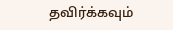தவிர்க்கவும்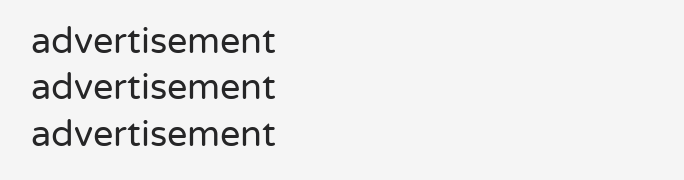advertisement
advertisement
advertisement